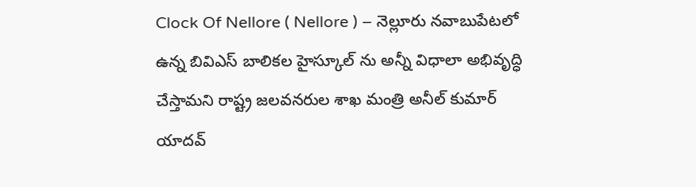Clock Of Nellore ( Nellore ) – నెల్లూరు నవాబుపేటలో ఉన్న బివిఎస్ బాలికల హైస్కూల్ ను అన్నీ విధాలా అభివృద్ధి చేస్తామని రాష్ట్ర జలవనరుల శాఖ మంత్రి అనీల్ కుమార్ యాదవ్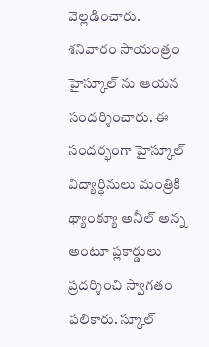వెల్లడించారు. శనివారం సాయంత్రం హైస్కూల్ ను ఆయన సందర్శించారు. ఈ సందర్భంగా హైస్కూల్ విద్యార్ధినులు మంత్రికి థ్యాంక్యూ అనీల్ అన్న అంటూ ప్లకార్డులు ప్రదర్శించి స్వాగతం పలికారు. స్కూల్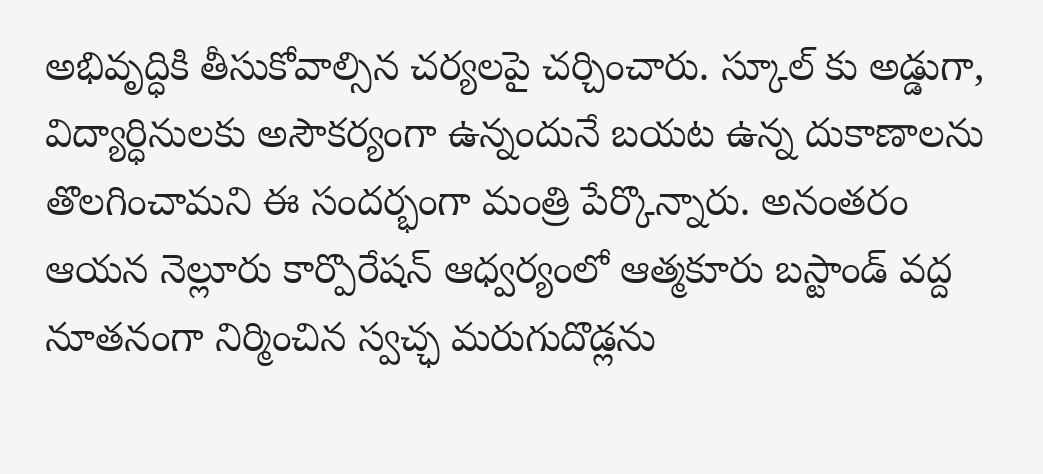అభివృద్ధికి తీసుకోవాల్సిన చర్యలపై చర్చించారు. స్కూల్ కు అడ్డుగా, విద్యార్ధినులకు అసౌకర్యంగా ఉన్నందునే బయట ఉన్న దుకాణాలను తొలగించామని ఈ సందర్భంగా మంత్రి పేర్కొన్నారు. అనంతరం ఆయన నెల్లూరు కార్పొరేషన్ ఆధ్వర్యంలో ఆత్మకూరు బస్టాండ్ వద్ద నూతనంగా నిర్మించిన స్వచ్ఛ మరుగుదొడ్లను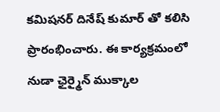కమిషనర్ దినేష్ కుమార్ తో కలిసి ప్రారంభించారు. ఈ కార్యక్రమంలో నుడా ఛైర్మైన్ ముక్కాల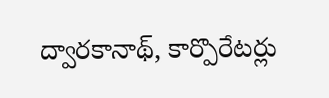ద్వారకానాథ్, కార్పొరేటర్లు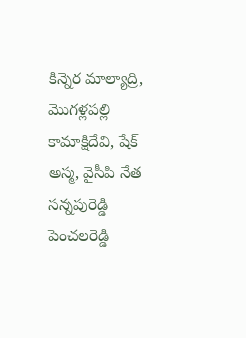కిన్నెర మాల్యాద్రి, మొగళ్లపల్లి కామాక్షిదేవి, షేక్ అస్మ, వైసీపి నేత సన్నపురెడ్డి పెంచలరెడ్డి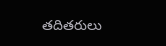తదితరులు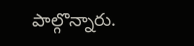పాల్గొన్నారు.